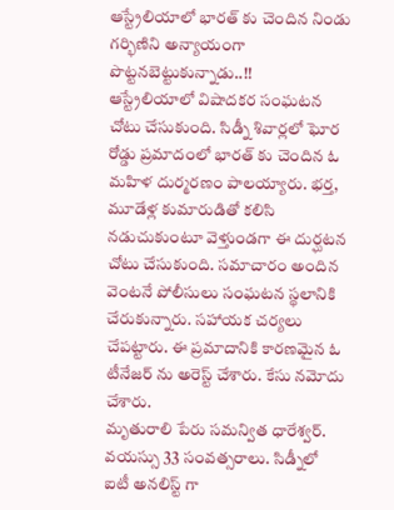ఆస్ట్రేలియాలో భారత్ కు చెందిన నిండు గర్భిణిని అన్యాయంగా పొట్టనబెట్టుకున్నాడు..!!
ఆస్ట్రేలియాలో విషాదకర సంఘటన చోటు చేసుకుంది. సిడ్నీ శివార్లలో ఘోర రోడ్డు ప్రమాదంలో భారత్ కు చెందిన ఓ మహిళ దుర్మరణం పాలయ్యారు. భర్త, మూడేళ్ల కుమారుడితో కలిసి నడుచుకుంటూ వెళ్తుండగా ఈ దుర్ఘటన చోటు చేసుకుంది. సమాచారం అందిన వెంటనే పోలీసులు సంఘటన స్థలానికి చేరుకున్నారు. సహాయక చర్యలు చేపట్టారు. ఈ ప్రమాదానికి కారణమైన ఓ టీనేజర్ ను అరెస్ట్ చేశారు. కేసు నమోదు చేశారు.
మృతురాలి పేరు సమన్విత ధారేశ్వర్. వయస్సు 33 సంవత్సరాలు. సిడ్నీలో ఐటీ అనలిస్ట్ గా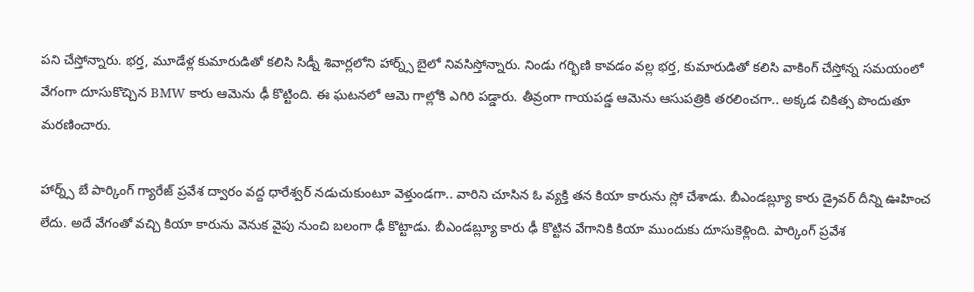పని చేస్తోన్నారు. భర్త, మూడేళ్ల కుమారుడితో కలిసి సిడ్నీ శివార్లలోని హార్న్స్ బైలో నివసిస్తోన్నారు. నిండు గర్భిణి కావడం వల్ల భర్త, కుమారుడితో కలిసి వాకింగ్ చేస్తోన్న సమయంలో వేగంగా దూసుకొచ్చిన BMW కారు ఆమెను ఢీ కొట్టింది. ఈ ఘటనలో ఆమె గాల్లోకి ఎగిరి పడ్డారు. తీవ్రంగా గాయపడ్డ ఆమెను ఆసుపత్రికి తరలించగా.. అక్కడ చికిత్స పొందుతూ మరణించారు.

హార్న్స్ బే పార్కింగ్ గ్యారేజ్ ప్రవేశ ద్వారం వద్ద ధారేశ్వర్ నడుచుకుంటూ వెళ్తుండగా.. వారిని చూసిన ఓ వ్యక్తి తన కియా కారును స్లో చేశాడు. బీఎండబ్ల్యూ కారు డ్రైవర్ దీన్ని ఊహించ లేదు. అదే వేగంతో వచ్చి కియా కారును వెనుక వైపు నుంచి బలంగా ఢీ కొట్టాడు. బీఎండబ్ల్యూ కారు ఢీ కొట్టిన వేగానికి కియా ముందుకు దూసుకెళ్లింది. పార్కింగ్ ప్రవేశ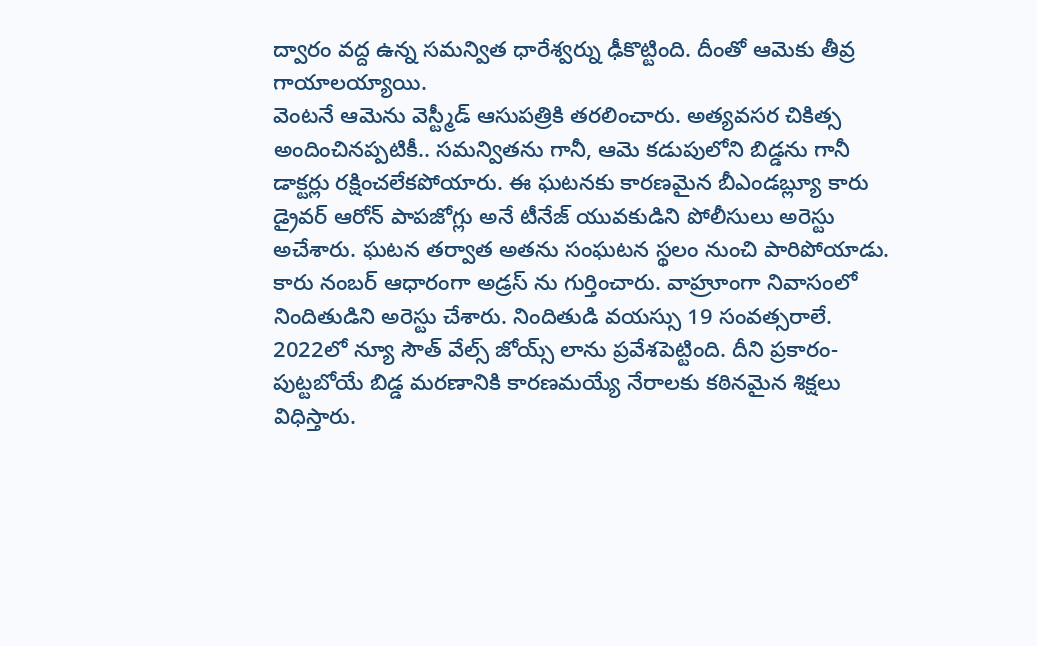ద్వారం వద్ద ఉన్న సమన్విత ధారేశ్వర్ను ఢీకొట్టింది. దీంతో ఆమెకు తీవ్ర గాయాలయ్యాయి.
వెంటనే ఆమెను వెస్ట్మీడ్ ఆసుపత్రికి తరలించారు. అత్యవసర చికిత్స అందించినప్పటికీ.. సమన్వితను గానీ, ఆమె కడుపులోని బిడ్డను గానీ డాక్టర్లు రక్షించలేకపోయారు. ఈ ఘటనకు కారణమైన బీఎండబ్ల్యూ కారు డ్రైవర్ ఆరోన్ పాపజోగ్లు అనే టీనేజ్ యువకుడిని పోలీసులు అరెస్టు అచేశారు. ఘటన తర్వాత అతను సంఘటన స్థలం నుంచి పారిపోయాడు. కారు నంబర్ ఆధారంగా అడ్రస్ ను గుర్తించారు. వాహ్రూంగా నివాసంలో నిందితుడిని అరెస్టు చేశారు. నిందితుడి వయస్సు 19 సంవత్సరాలే.
2022లో న్యూ సౌత్ వేల్స్ జోయ్స్ లాను ప్రవేశపెట్టింది. దీని ప్రకారం- పుట్టబోయే బిడ్డ మరణానికి కారణమయ్యే నేరాలకు కఠినమైన శిక్షలు విధిస్తారు.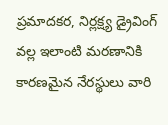ప్రమాదకర, నిర్లక్ష్య డ్రైవింగ్ వల్ల ఇలాంటి మరణానికి కారణమైన నేరస్థులు వారి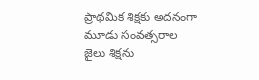ప్రాథమిక శిక్షకు అదనంగా మూడు సంవత్సరాల జైలు శిక్షను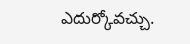ఎదుర్కోవచ్చు.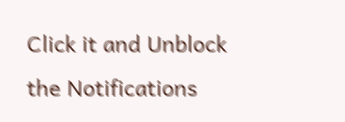Click it and Unblock the Notifications